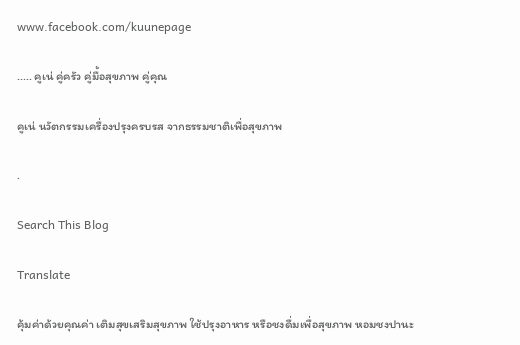www.facebook.com/kuunepage

..... คูเน่ คู่ครัว คู่มื้อสุขภาพ คู่คุณ

คูเน่ นวัตกรรมเครื่องปรุงครบรส จากธรรมชาติเพื่อสุขภาพ

.

Search This Blog

Translate

คุ้มค่าด้วยคุณค่า เติมสุขเสริมสุขภาพ ใช้ปรุงอาหาร หรือชงดื่มเพื่อสุขภาพ หอมชงปานะ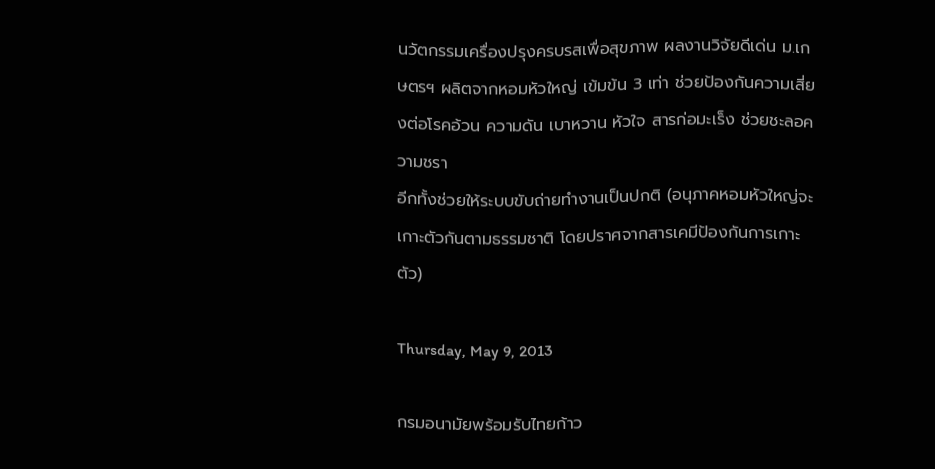นวัตกรรมเครื่องปรุงครบรสเพื่อสุขภาพ ผลงานวิจัยดีเด่น ม.เกษตรฯ ผลิตจากหอมหัวใหญ่ เข้มข้น 3 เท่า ช่วยป้องกันความเสี่ยงต่อโรคอ้วน ความดัน เบาหวาน หัวใจ สารก่อมะเร็ง ช่วยชะลอความชรา
อีกทั้งช่วยให้ระบบขับถ่ายทำงานเป็นปกติ (อนุภาคหอมหัวใหญ่จะเกาะตัวกันตามธรรมชาติ โดยปราศจากสารเคมีป้องกันการเกาะตัว)

Thursday, May 9, 2013

กรมอนามัยพร้อมรับไทยก้าว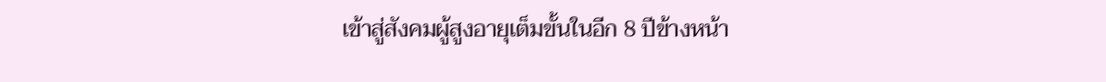เข้าสู่สังคมผู้สูงอายุเต็มขั้นในอีก 8 ปีข้างหน้า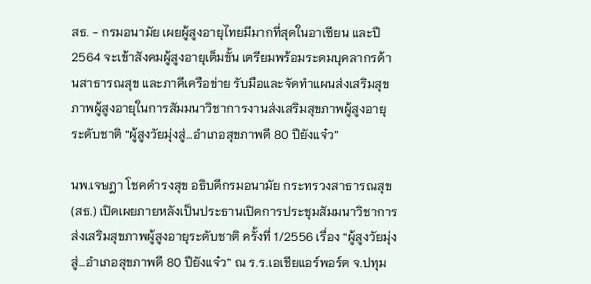สธ. - กรมอนามัย เผยผู้สูงอายุไทยมีมากที่สุดในอาเซียน และปี 2564 จะเข้าสังคมผู้สูงอายุเต็มขั้น เตรียมพร้อมระดมบุคลากรด้านสาธารณสุข และภาคีเครือข่าย รับมือและจัดทำแผนส่งเสริมสุขภาพผู้สูงอายุในการสัมมนาวิชาการงานส่งเสริมสุขภาพผู้สูงอายุระดับชาติ “ผู้สูงวัยมุ่งสู่...อำเภอสุขภาพดี 80 ปียังแจ๋ว”

นพ.เจษฎา โชคดำรงสุข อธิบดีกรมอนามัย กระทรวงสาธารณสุข (สธ.) เปิดเผยภายหลังเป็นประธานเปิดการประชุมสัมมนาวิชาการส่งเสริมสุขภาพผู้สูงอายุระดับชาติ ครั้งที่ 1/2556 เรื่อง “ผู้สูงวัยมุ่งสู่...อำเภอสุขภาพดี 80 ปียังแจ๋ว” ณ ร.ร.เอเชียแอร์พอร์ต จ.ปทุม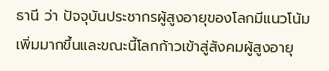ธานี ว่า ปัจจุบันประชากรผู้สูงอายุของโลกมีแนวโน้มเพิ่มมากขึ้นและขณะนี้โลกก้าวเข้าสู่สังคมผู้สูงอายุ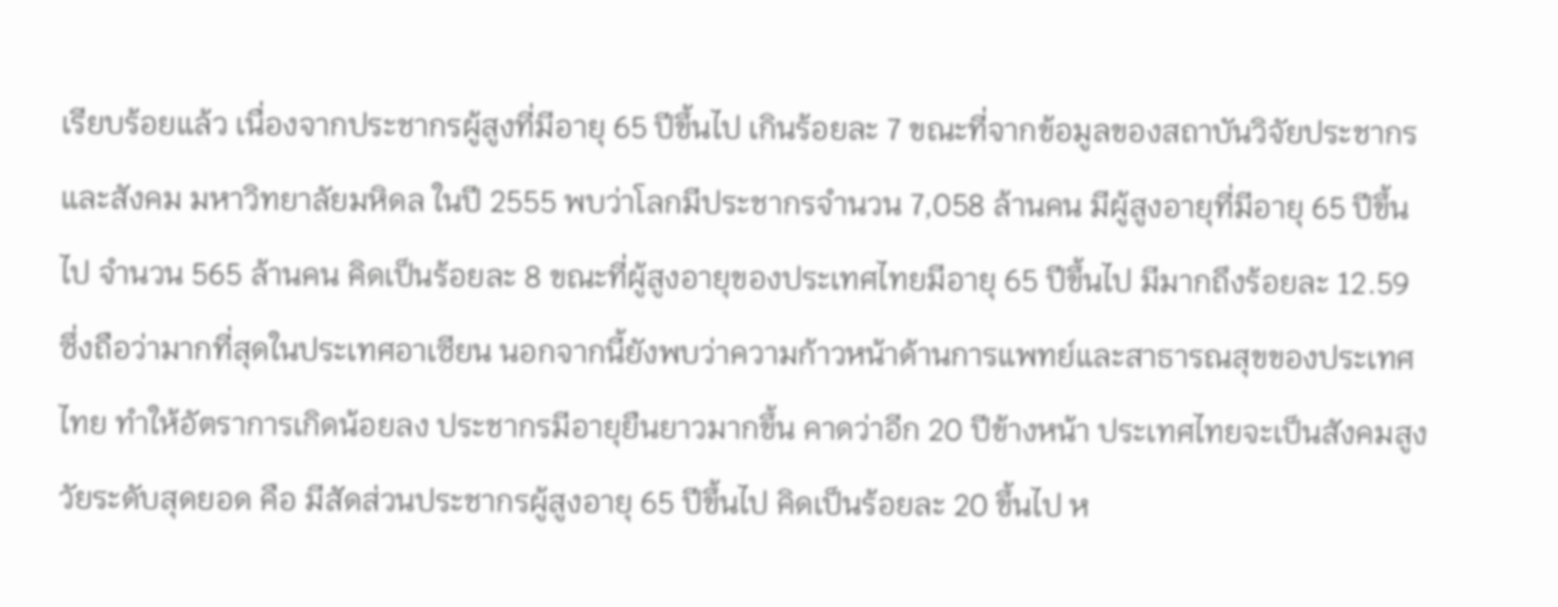เรียบร้อยแล้ว เนื่องจากประชากรผู้สูงที่มีอายุ 65 ปีขึ้นไป เกินร้อยละ 7 ขณะที่จากข้อมูลของสถาบันวิจัยประชากรและสังคม มหาวิทยาลัยมหิดล ในปี 2555 พบว่าโลกมีประชากรจำนวน 7,058 ล้านคน มีผู้สูงอายุที่มีอายุ 65 ปีขึ้นไป จำนวน 565 ล้านคน คิดเป็นร้อยละ 8 ขณะที่ผู้สูงอายุของประเทศไทยมีอายุ 65 ปีขึ้นไป มีมากถึงร้อยละ 12.59 ซึ่งถือว่ามากที่สุดในประเทศอาเซียน นอกจากนี้ยังพบว่าความก้าวหน้าด้านการแพทย์และสาธารณสุขของประเทศไทย ทำให้อัตราการเกิดน้อยลง ประชากรมีอายุยืนยาวมากขึ้น คาดว่าอีก 20 ปีข้างหน้า ประเทศไทยจะเป็นสังคมสูงวัยระดับสุดยอด คือ มีสัดส่วนประชากรผู้สูงอายุ 65 ปีขึ้นไป คิดเป็นร้อยละ 20 ขึ้นไป ห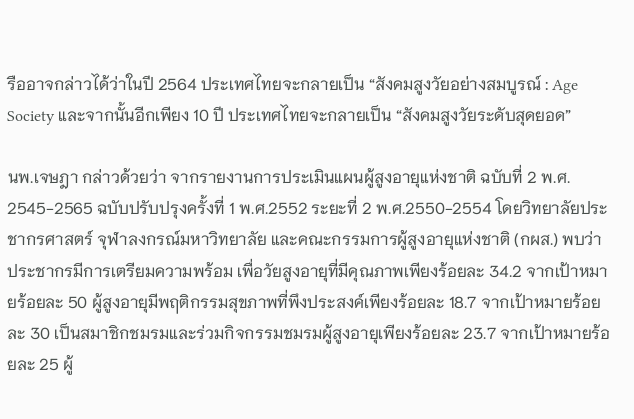รืออาจกล่าวได้ว่าในปี 2564 ประเทศไทยจะกลายเป็น “สังคมสูงวัยอย่างสมบูรณ์ : Age Society และจากนั้นอีกเพียง 10 ปี ประเทศไทยจะกลายเป็น “สังคมสูงวัยระดับสุดยอด”

นพ.เจษฎา กล่าวด้วยว่า จากรายงานการประเมินแผนผู้สูงอายุแห่งชาติ ฉบับที่ 2 พ.ศ. 2545-2565 ฉบับปรับปรุงครั้งที่ 1 พ.ศ.2552 ระยะที่ 2 พ.ศ.2550-2554 โดยวิทยาลัยประชากรศาสตร์ จุฬาลงกรณ์มหาวิทยาลัย และคณะกรรมการผู้สูงอายุแห่งชาติ (กผส.) พบว่าประชากรมีการเตรียมความพร้อม เพื่อวัยสูงอายุที่มีคุณภาพเพียงร้อยละ 34.2 จากเป้าหมายร้อยละ 50 ผู้สูงอายุมีพฤติกรรมสุขภาพที่พึงประสงค์เพียงร้อยละ 18.7 จากเป้าหมายร้อยละ 30 เป็นสมาชิกชมรมและร่วมกิจกรรมชมรมผู้สูงอายุเพียงร้อยละ 23.7 จากเป้าหมายร้อยละ 25 ผู้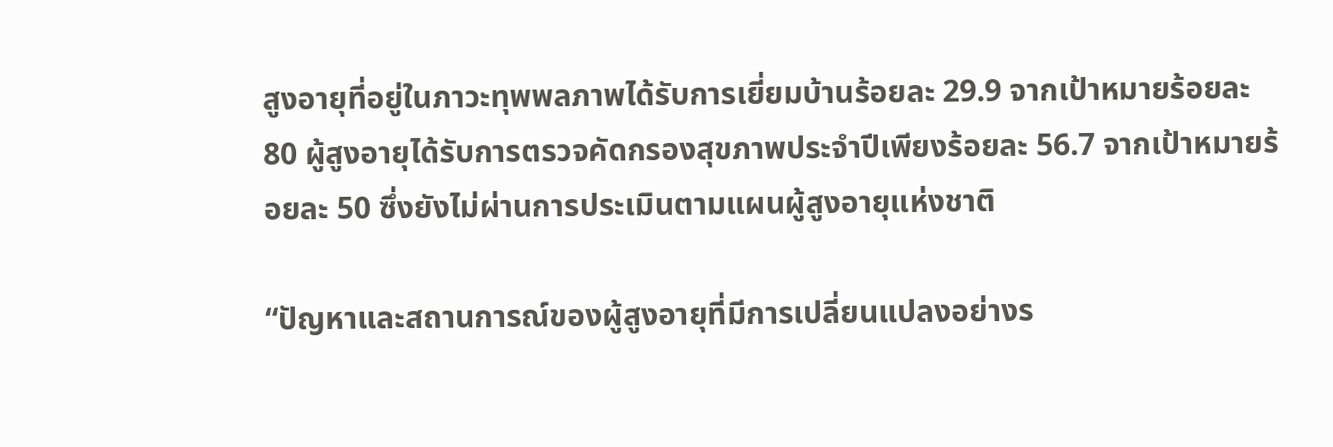สูงอายุที่อยู่ในภาวะทุพพลภาพได้รับการเยี่ยมบ้านร้อยละ 29.9 จากเป้าหมายร้อยละ 80 ผู้สูงอายุได้รับการตรวจคัดกรองสุขภาพประจำปีเพียงร้อยละ 56.7 จากเป้าหมายร้อยละ 50 ซึ่งยังไม่ผ่านการประเมินตามแผนผู้สูงอายุแห่งชาติ

“ปัญหาและสถานการณ์ของผู้สูงอายุที่มีการเปลี่ยนแปลงอย่างร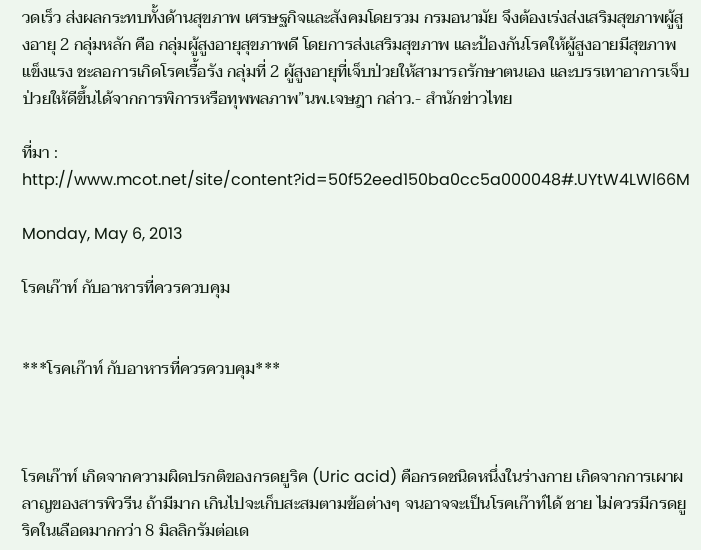วดเร็ว ส่งผลกระทบทั้งด้านสุขภาพ เศรษฐกิจและสังคมโดยรวม กรมอนามัย จึงต้องเร่งส่งเสริมสุขภาพผู้สูงอายุ 2 กลุ่มหลัก คือ กลุ่มผู้สูงอายุสุขภาพดี โดยการส่งเสริมสุขภาพ และป้องกันโรคให้ผู้สูงอายมีสุขภาพแข็งแรง ชะลอการเกิดโรคเรื้อรัง กลุ่มที่ 2 ผู้สูงอายุที่เจ็บป่วยให้สามารถรักษาตนเอง และบรรเทาอาการเจ็บป่วยให้ดีขึ้นได้จากการพิการหรือทุพพลภาพ”นพ.เจษฎา กล่าว.- สำนักข่าวไทย

ที่มา :  http://www.mcot.net/site/content?id=50f52eed150ba0cc5a000048#.UYtW4LWl66M

Monday, May 6, 2013

โรคเก๊าท์ กับอาหารที่ควรควบคุม


***โรคเก๊าท์ กับอาหารที่ควรควบคุม***



โรคเก๊าท์ เกิดจากความผิดปรกติของกรดยูริค (Uric acid) คือกรดชนิดหนึ่งในร่างกาย เกิดจากการเผาผลาญของสารพิวรีน ถ้ามีมาก เกินไปจะเก็บสะสมตามข้อต่างๆ จนอาจจะเป็นโรคเก๊าท์ได้ ชาย ไม่ควรมีกรดยูริคในเลือดมากกว่า 8 มิลลิกรัมต่อเด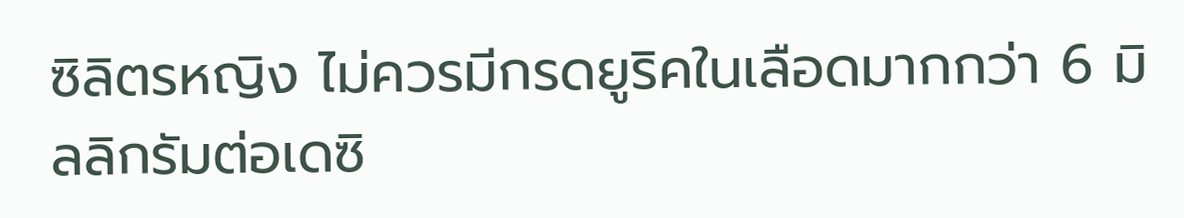ซิลิตรหญิง ไม่ควรมีกรดยูริคในเลือดมากกว่า 6 มิลลิกรัมต่อเดซิ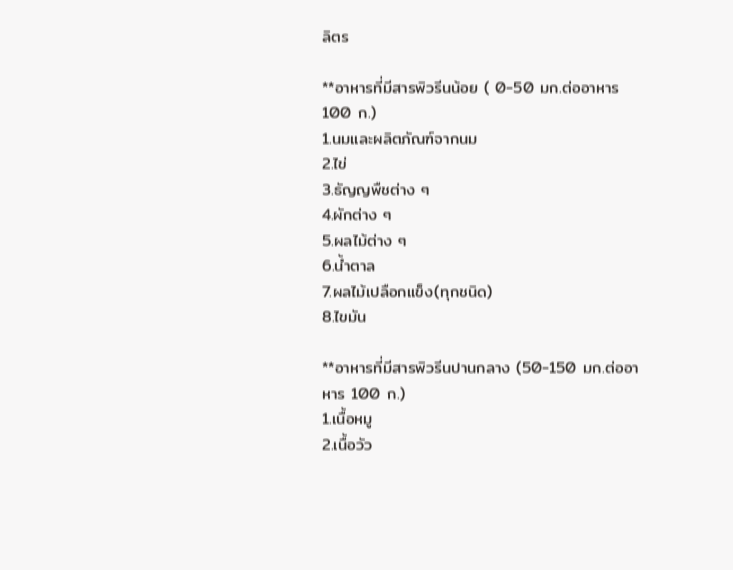ลิตร

**อาหารที่มีสารพิวรีนน้อย ( 0-50 มก.ต่ออาหาร 100 ก.)
1.นมและผลิตภัณฑ์จากนม
2.ไข่
3.ธัญญพืชต่าง ๆ
4.ผักต่าง ๆ
5.ผลไม้ต่าง ๆ
6.น้ำตาล
7.ผลไม้เปลือกแข็ง(ทุกชนิด)
8.ไขมัน

**อาหารที่มีสารพิวรีนปานกลาง (50-150 มก.ต่ออาหาร 100 ก.)
1.เนื้อหมู
2.เนื้อวัว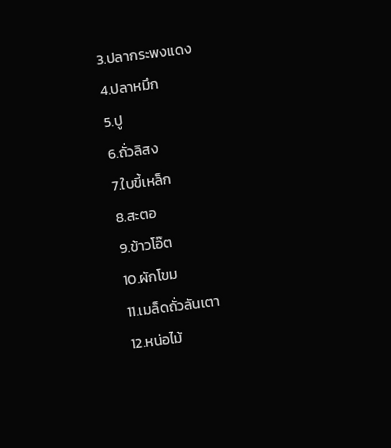3.ปลากระพงแดง
4.ปลาหมึก
5.ปู
6.ถั่วลิสง
7.ใบขี้เหล็ก
8.สะตอ
9.ข้าวโอ๊ต
10.ผักโขม
11.เมล็ดถั่วลันเตา
12.หน่อไม้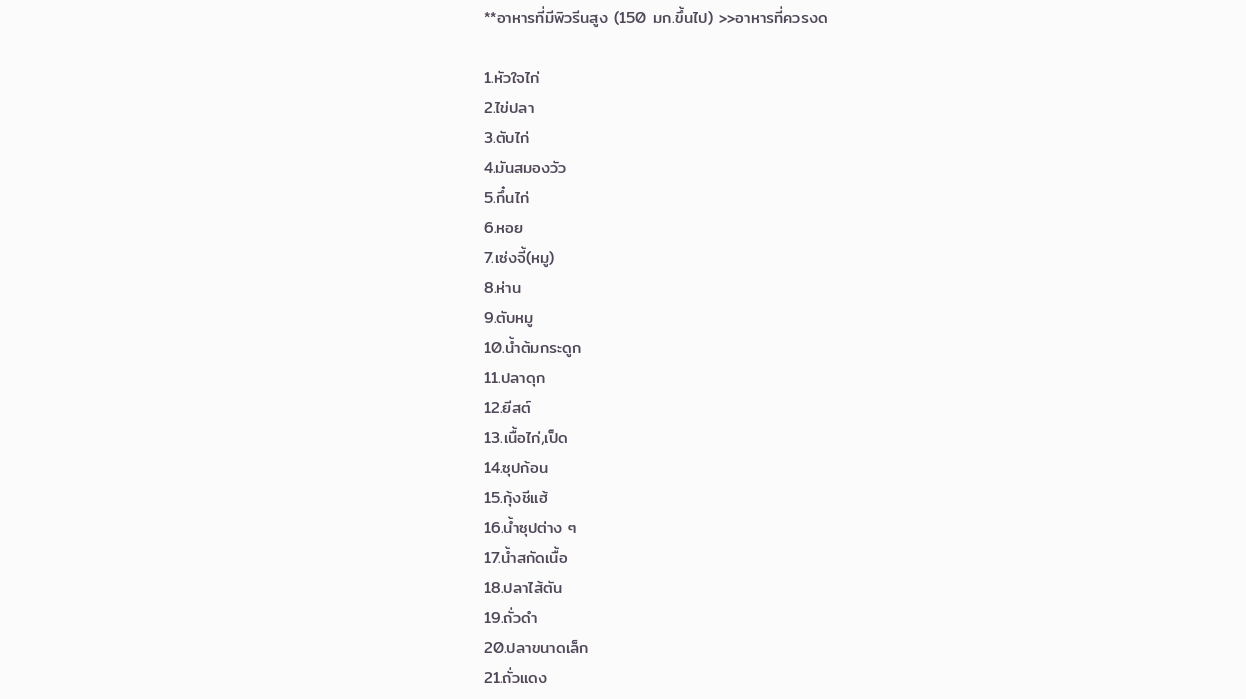**อาหารที่มีพิวรีนสูง (150 มก.ขึ้นไป) >>อาหารที่ควรงด

1.หัวใจไก่
2.ไข่ปลา
3.ตับไก่
4.มันสมองวัว
5.กึ๋นไก่
6.หอย
7.เซ่งจี้(หมู)
8.ห่าน
9.ตับหมู
10.น้ำต้มกระดูก
11.ปลาดุก
12.ยีสต์
13.เนื้อไก่,เป็ด
14.ซุปก้อน
15.กุ้งชีแฮ้
16.น้ำซุปต่าง ๆ
17.น้ำสกัดเนื้อ
18.ปลาไส้ตัน
19.ถั่วดำ
20.ปลาขนาดเล็ก
21.ถั่วแดง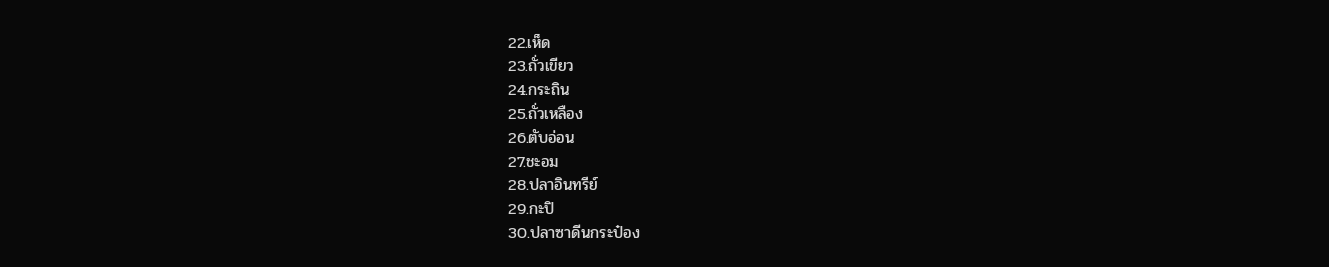22.เห็ด
23.ถั่วเขียว
24.กระถิน
25.ถั่วเหลือง
26.ตับอ่อน
27.ชะอม
28.ปลาอินทรีย์
29.กะปิ
30.ปลาซาดีนกระป๋อง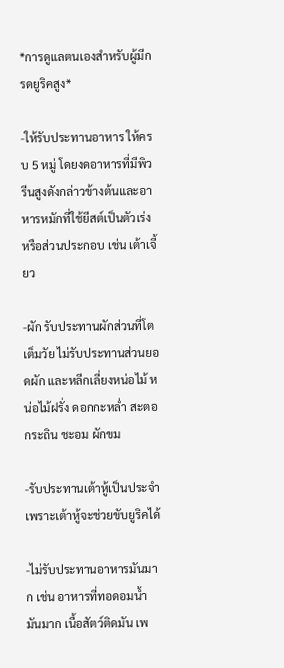*การดูแลตนเองสำหรับผู้มีกรดยูริคสูง*

-ให้รับประทานอาหาร ให้ครบ 5 หมู่ โดยงดอาหารที่มีพิวรีนสูงดังกล่าวข้างต้นและอาหารหมักที่ใช้ยีสต์เป็นตัวเร่งหรือส่วนประกอบ เช่น เต้าเจี้ยว

-ผัก รับประทานผักส่วนที่โตเต็มวัย ไม่รับประทานส่วนยอดผัก และหลีกเลี่ยงหน่อไม้ หน่อไม้ฝรั่ง ดอกกะหล่ำ สะตอ กระถิน ชะอม ผักขม

-รับประทานเต้าหู้เป็นประจำ เพราะเต้าหู้จะช่วยขับยูริคได้

-ไม่รับประทานอาหารมันมาก เช่น อาหารที่ทอดอมน้ำมันมาก เนื้อสัตว์ติดมัน เพ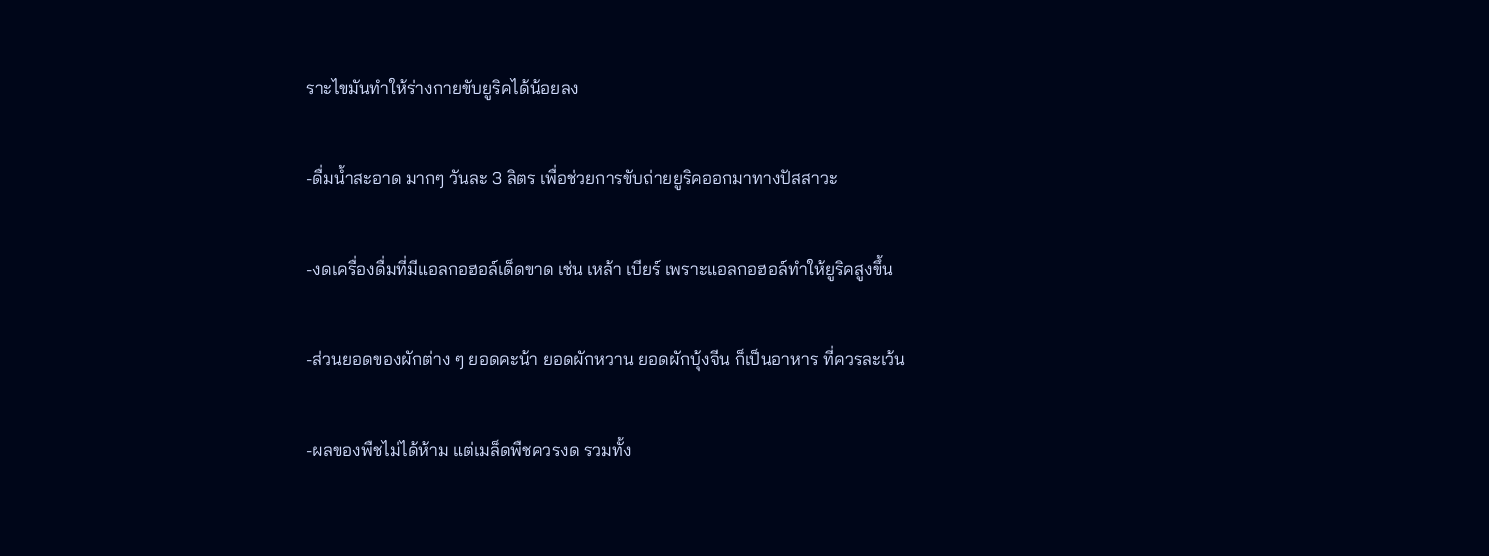ราะไขมันทำให้ร่างกายขับยูริคได้น้อยลง

-ดื่มน้ำสะอาด มากๆ วันละ 3 ลิตร เพื่อช่วยการขับถ่ายยูริคออกมาทางปัสสาวะ

-งดเครื่องดื่มที่มีแอลกอฮอล์เด็ดขาด เช่น เหล้า เบียร์ เพราะแอลกอฮอล์ทำให้ยูริคสูงขึ้น

-ส่วนยอดของผักต่าง ๆ ยอดคะน้า ยอดผักหวาน ยอดผักบุ้งจีน ก็เป็นอาหาร ที่ควรละเว้น

-ผลของพืชไม่ได้ห้าม แต่เมล็ดพืชควรงด รวมทั้ง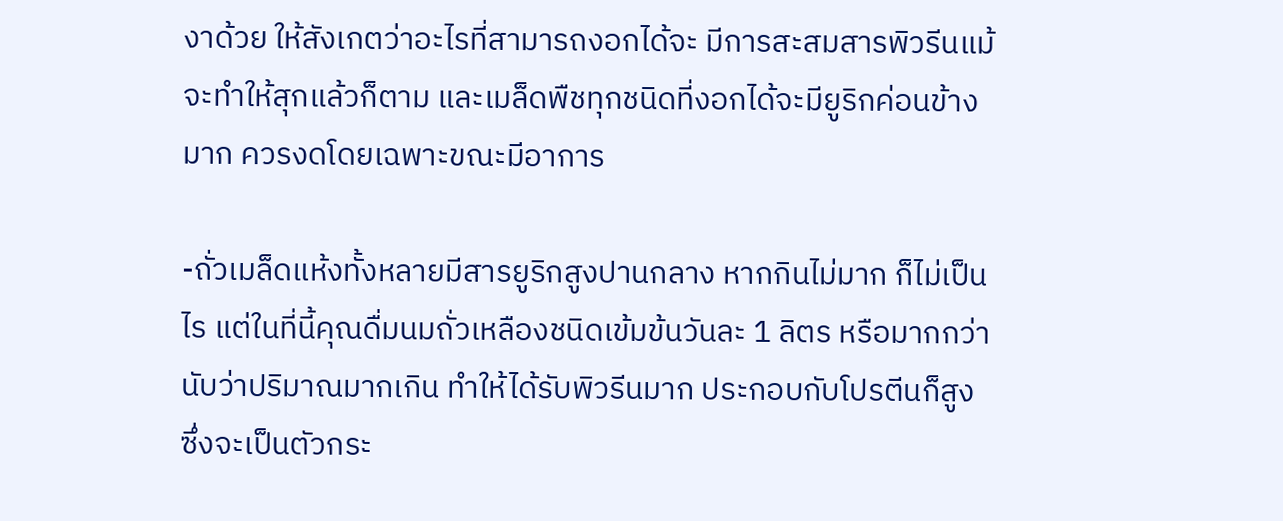งาด้วย ให้สังเกตว่าอะไรที่สามารถงอกได้จะ มีการสะสมสารพิวรีนแม้จะทำให้สุกแล้วก็ตาม และเมล็ดพืชทุกชนิดที่งอกได้จะมียูริกค่อนข้างมาก ควรงดโดยเฉพาะขณะมีอาการ

-ถั่วเมล็ดแห้งทั้งหลายมีสารยูริกสูงปานกลาง หากกินไม่มาก ก็ไม่เป็นไร แต่ในที่นี้คุณดื่มนมถั่วเหลืองชนิดเข้มข้นวันละ 1 ลิตร หรือมากกว่านับว่าปริมาณมากเกิน ทำให้ได้รับพิวรีนมาก ประกอบกับโปรตีนก็สูง ซึ่งจะเป็นตัวกระ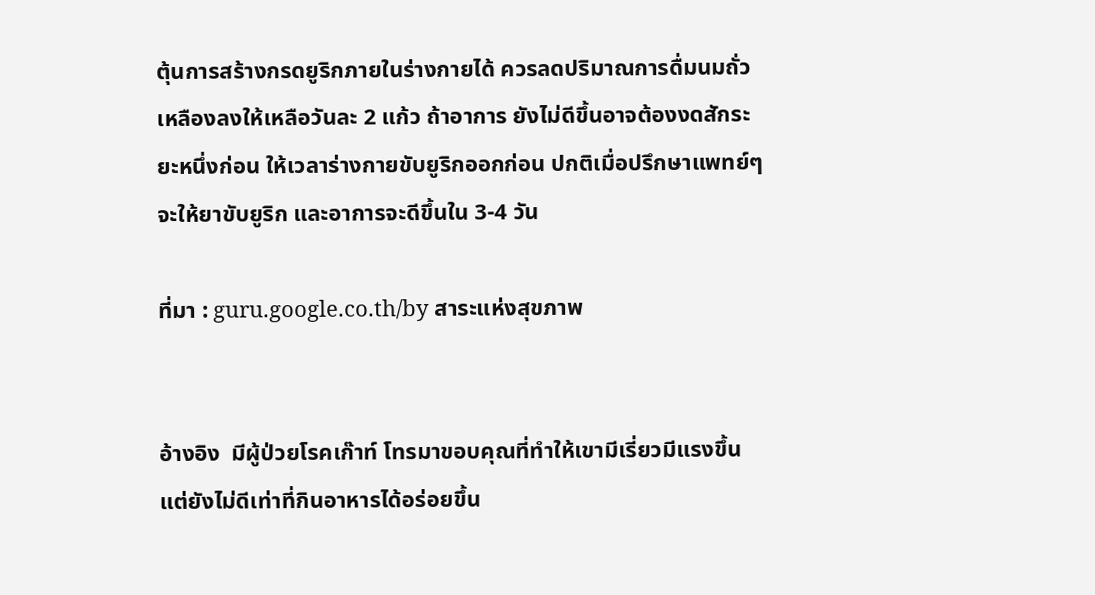ตุ้นการสร้างกรดยูริกภายในร่างกายได้ ควรลดปริมาณการดื่มนมถั่วเหลืองลงให้เหลือวันละ 2 แก้ว ถ้าอาการ ยังไม่ดีขึ้นอาจต้องงดสักระยะหนึ่งก่อน ให้เวลาร่างกายขับยูริกออกก่อน ปกติเมื่อปรึกษาแพทย์ๆ จะให้ยาขับยูริก และอาการจะดีขึ้นใน 3-4 วัน

ที่มา : guru.google.co.th/by สาระแห่งสุขภาพ


อ้างอิง  มีผู้ป่วยโรคเก๊าท์ โทรมาขอบคุณที่ทำให้เขามีเรี่ยวมีแรงขึ้น แต่ยังไม่ดีเท่าที่กินอาหารได้อร่อยขึ้น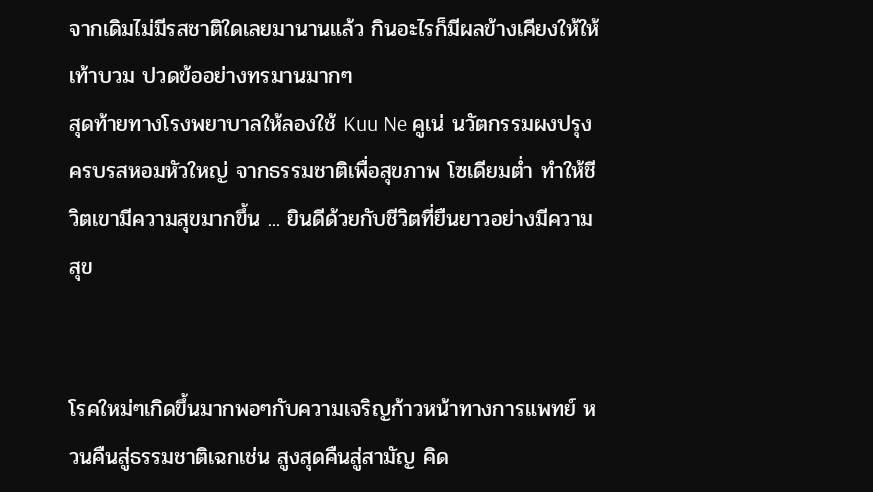จากเดิมไม่มีรสชาติใดเลยมานานแล้ว กินอะไรก็มีผลข้างเคียงให้ให้เท้าบวม ปวดข้ออย่างทรมานมากๆ
สุดท้ายทางโรงพยาบาลให้ลองใช้ Kuu Ne คูเน่ นวัตกรรมผงปรุงครบรสหอมหัวใหญ่ จากธรรมชาติเพื่อสุขภาพ โซเดียมต่ำ ทำให้ชีวิตเขามีความสุขมากขึ้น ... ยินดีด้วยกับชีวิตที่ยืนยาวอย่างมีความสุข


โรคใหม่ๆเกิดขึ้นมากพอๆกับความเจริญก้าวหน้าทางการแพทย์ หวนคืนสู่ธรรมชาติเฉกเช่น สูงสุดคืนสู่สามัญ คิด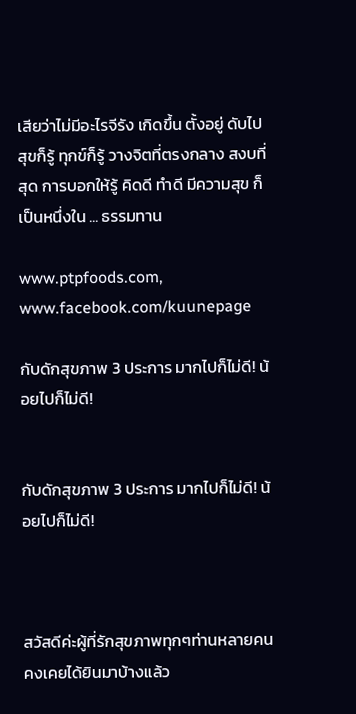เสียว่าไม่มีอะไรจีรัง เกิดขึ้น ตั้งอยู่ ดับไป สุขก็รู้ ทุกข์ก็รู้ วางจิตที่ตรงกลาง สงบที่สุด การบอกให้รู้ คิดดี ทำดี มีความสุข ก็เป็นหนึ่งใน ... ธรรมทาน

www.ptpfoods.com, www.facebook.com/kuunepage

กับดักสุขภาพ 3 ประการ มากไปก็ไม่ดี! น้อยไปก็ไม่ดี!


กับดักสุขภาพ 3 ประการ มากไปก็ไม่ดี! น้อยไปก็ไม่ดี!



สวัสดีค่ะผู้ที่รักสุขภาพทุกๆท่านหลายคนคงเคยได้ยินมาบ้างแล้ว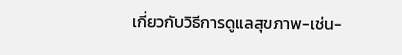เกี่ยวกับวิธีการดูแลสุขภาพ-เช่น-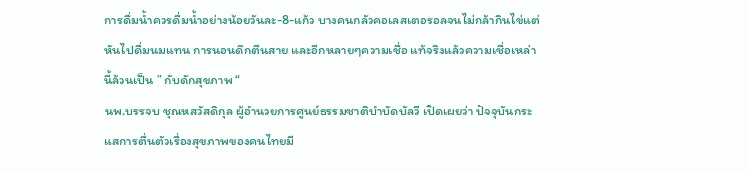การดื่มน้ำควรดื่มน้ำอย่างน้อยวันละ-8-แก้ว บางคนกลัวคอเลสเตอรอลจนไม่กล้ากินไข่แต่หันไปดื่มนมแทน การนอนดึกตืนสาย และอีกหลายๆความเชื่อ แท้จริงแล้วความเชื่อเหล่านี้ล้วนเป็น ” กับดักสุขภาพ “
นพ.บรรจบ ชุณหสวัสดิกุล ผู้อำนวยการศูนย์ธรรมชาติบำบัดบัลวี เปิดเผยว่า ปัจจุบันกระแสการตื่นตัวเรื่องสุขภาพของคนไทยมี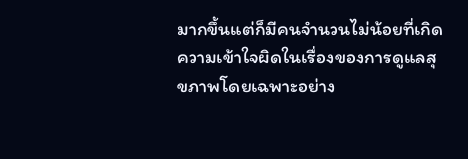มากขึ้นแต่ก็มีคนจำนวนไม่น้อยที่เกิดความเข้าใจผิดในเรื่องของการดูแลสุขภาพโดยเฉพาะอย่าง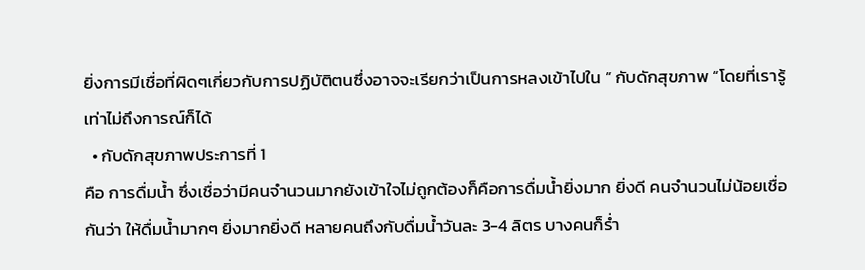ยิ่งการมีเชื่อที่ผิดๆเกี่ยวกับการปฏิบัติตนซึ่งอาจจะเรียกว่าเป็นการหลงเข้าไปใน ” กับดักสุขภาพ “โดยที่เรารู้เท่าไม่ถึงการณ์ก็ได้
  • กับดักสุขภาพประการที่ 1
คือ การดื่มน้ำ ซึ่งเชื่อว่ามีคนจำนวนมากยังเข้าใจไม่ถูกต้องก็คือการดื่มน้ำยิ่งมาก ยิ่งดี คนจำนวนไม่น้อยเชื่อกันว่า ให้ดื่มน้ำมากๆ ยิ่งมากยิ่งดี หลายคนถึงกับดื่มน้ำวันละ 3-4 ลิตร บางคนก็ร่ำ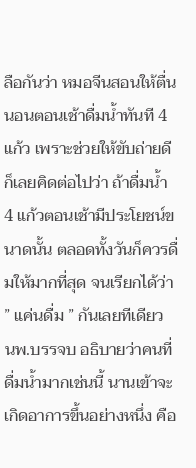ลือกันว่า หมอจีนสอนให้ตื่นนอนตอนเช้าดื่มน้ำทันที 4 แก้ว เพราะช่วยให้ขับถ่ายดี ก็เลยคิดต่อไปว่า ถ้าดื่มน้ำ 4 แก้วตอนเช้ามีประโยชน์ขนาดนั้น ตลอดทั้งวันก็ควรดื่มให้มากที่สุด จนเรียกได้ว่า ” แค่นดื่ม ” กันเลยทีเดียว
นพ.บรรจบ อธิบายว่าคนที่ดื่มน้ำมากเช่นนี้ นานเข้าจะเกิดอาการขึ้นอย่างหนึ่ง คือ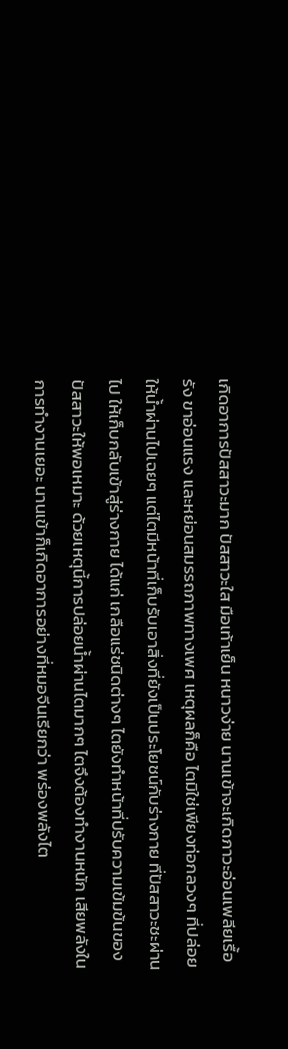เกิดอาการปัสสาวะมาก ปัสสาวะใส มือเท้าเย็น หนาวง่าย นานเข้าจะเกิดภาวะอ่อนเพลียเรื้อรัง ขาอ่อนแรง และหย่อนสมรรถภาพทางเพศ เหตุผลก็คือ ไตมิใช่เพียงท่อกลวงๆ ที่ปล่อยให้น้ำผ่านไปเฉยๆ แต่ไตมีหน้าที่เก็บรับเอาสิ่งที่ยังเป็นประโยชน์กับร่างกาย ที่ปัสสาวะชะผ่านไป ให้เก็บกลับเข้าสู่ร่างกาย ได้แก่ เกลือแร่ชนิดต่างๆ ไตยังทำหน้าที่ปรับความเข้มข้นของปัสสาวะให้พอเหมาะ ด้วยเหตุนี้การปล่อยน้ำผ่านไตมากๆ ไตจึงต้องทำงานหนัก เสียพลังในการทำงานเยอะ นานเข้าก็เกิดอาการอย่างที่หมอจีนเรียกว่า พร่องพลังไต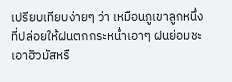เปรียบเทียบง่ายๆ ว่า เหมือนภูเขาลูกหนึ่ง ที่ปล่อยให้ฝนตกกระหน่ำเอาๆ ฝนย่อมชะเอาฮิวมัสหรื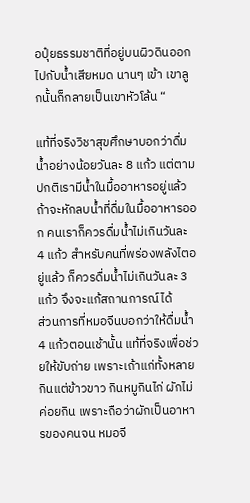อปุ๋ยธรรมชาติที่อยู่บนผิวดินออกไปกับน้ำเสียหมด นานๆ เข้า เขาลูกนั้นก็กลายเป็นเขาหัวโล้น “

แท้ที่จริงวิชาสุขศึกษาบอกว่าดื่มน้ำอย่างน้อยวันละ 8 แก้ว แต่ตามปกติเรามีน้ำในมื้ออาหารอยู่แล้ว ถ้าจะหักลบน้ำที่ดื่มในมื้ออาหารออก คนเราก็ควรดื่มน้ำไม่เกินวันละ 4 แก้ว สำหรับคนที่พร่องพลังไตอยู่แล้ว ก็ควรดื่มน้ำไม่เกินวันละ 3 แก้ว จึงจะแก้สถานการณ์ได้
ส่วนการที่หมอจีนบอกว่าให้ดื่มน้ำ 4 แก้วตอนเช้านั้น แท้ที่จริงเพื่อช่วยให้ขับถ่าย เพราะเถ้าแก่ทั้งหลายกินแต่ข้าวขาว กินหมูกินไก่ ผักไม่ค่อยกิน เพราะถือว่าผักเป็นอาหารของคนจน หมอจี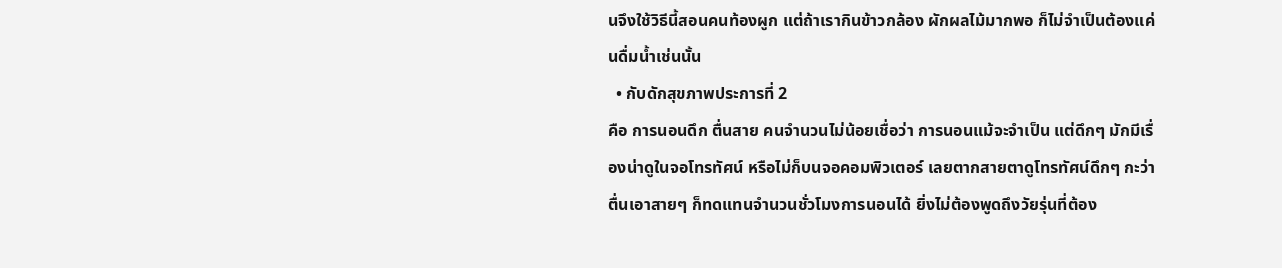นจึงใช้วิธีนี้สอนคนท้องผูก แต่ถ้าเรากินข้าวกล้อง ผักผลไม้มากพอ ก็ไม่จำเป็นต้องแค่นดื่มน้ำเช่นนั้น
  • กับดักสุขภาพประการที่ 2
คือ การนอนดึก ตื่นสาย คนจำนวนไม่น้อยเชื่อว่า การนอนแม้จะจำเป็น แต่ดึกๆ มักมีเรื่องน่าดูในจอโทรทัศน์ หรือไม่ก็บนจอคอมพิวเตอร์ เลยตากสายตาดูโทรทัศน์ดึกๆ กะว่าตื่นเอาสายๆ ก็ทดแทนจำนวนชั่วโมงการนอนได้ ยิ่งไม่ต้องพูดถึงวัยรุ่นที่ต้อง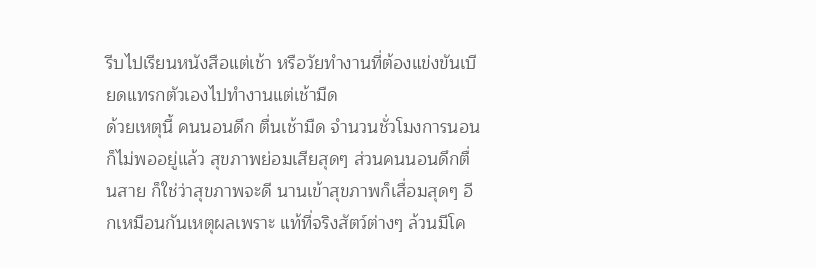รีบไปเรียนหนังสือแต่เช้า หรือวัยทำงานที่ต้องแข่งขันเบียดแทรกตัวเองไปทำงานแต่เช้ามืด
ด้วยเหตุนี้ คนนอนดึก ตื่นเช้ามืด จำนวนชั่วโมงการนอนก็ไม่พออยู่แล้ว สุขภาพย่อมเสียสุดๆ ส่วนคนนอนดึกตื่นสาย ก็ใช่ว่าสุขภาพจะดี นานเข้าสุขภาพก็เสื่อมสุดๆ อีกเหมือนกันเหตุผลเพราะ แท้ที่จริงสัตว์ต่างๆ ล้วนมีโค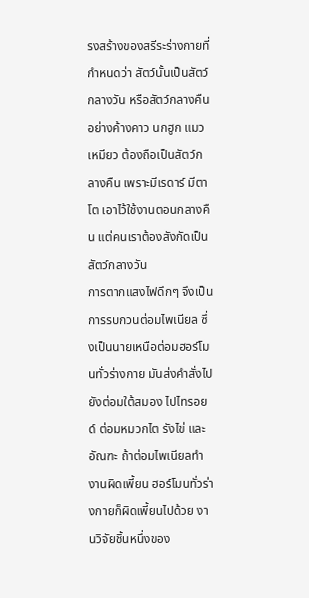รงสร้างของสรีระร่างกายที่กำหนดว่า สัตว์นั้นเป็นสัตว์กลางวัน หรือสัตว์กลางคืน อย่างค้างคาว นกฮูก แมวเหมียว ต้องถือเป็นสัตว์กลางคืน เพราะมีเรดาร์ มีตาโต เอาไว้ใช้งานตอนกลางคืน แต่คนเราต้องสังกัดเป็นสัตว์กลางวัน
การตากแสงไฟดึกๆ จึงเป็นการรบกวนต่อมไพเนียล ซึ่งเป็นนายเหนือต่อมฮอร์โมนทั่วร่างกาย มันส่งคำสั่งไปยังต่อมใต้สมอง ไปไทรอยด์ ต่อมหมวกไต รังไข่ และอัณฑะ ถ้าต่อมไพเนียลทำงานผิดเพี้ยน ฮอร์โมนทั่วร่างกายก็ผิดเพี้ยนไปด้วย งานวิจัยชิ้นหนึ่งของ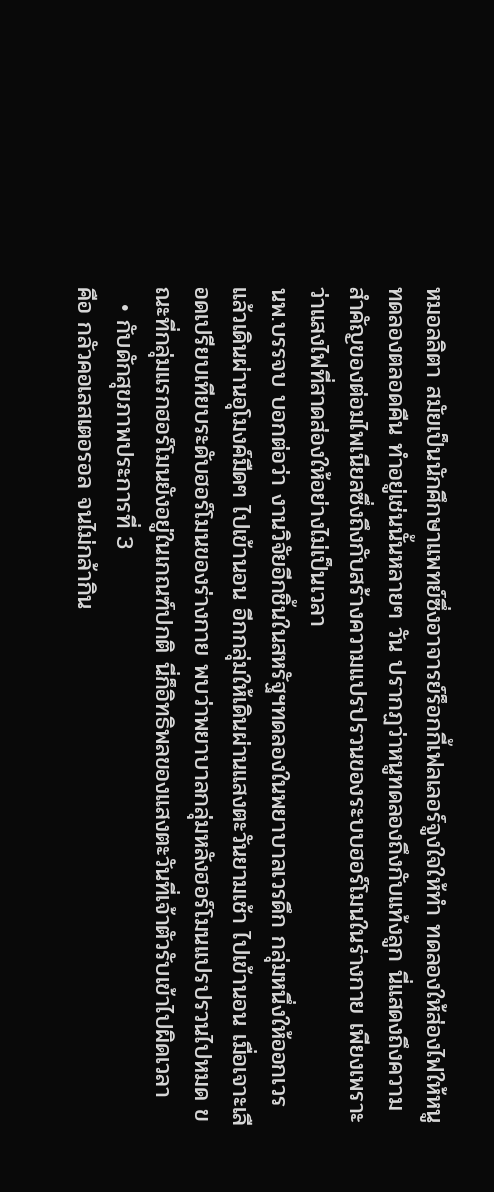หมอลลิตา สมัยเป็นนักศึกษาแพทย์ซึ่งอาจารย์ร็อกกี้เฟลเลอร์จูงใจให้ทำ ทดลองให้ส่องไฟให้หนูทดลองตลอดคืน ทำอยู่เช่นนั้นหลายๆ วัน ปรากฏว่าหนูทดลองถึงกับแท้งลูก นี่แสดงถึงความสำคัญของต่อมไพเนียลซึ่งถึงกับสร้างความแปรปรวนของระบบฮอร์โมนในร่างกาย เพียงเพราะว่าแสงไฟที่สาดส่องให้อย่างไม่เป็นเวลา
นพ.บรรจบ บอกต่อว่า งานวิจัยอีกชิ้นในสหรัฐฯทดลองในพยาบาลเวรดึก กลุ่มหนึ่งให้ออกเวรแล้วเดินผ่านอุโมงค์มืดๆ ไปเข้านอน อีกกลุ่มให้เดินผ่านแสงตะวันยามเช้า ไปเข้านอน เมื่อเจาะเลือดเปรียบเทียบระดับฮอร์โมนของร่างกาย พบว่าพยาบาลกลุ่มหลังฮอร์โมนแปรปรวนไปหมด ขณะที่กลุ่มแรกฮอร์โมนยังอยู่ในเกณฑ์ปกติ นี่ก็อิทธิพลของแสงตะวันที่เจ้าตัวรับเข้าไปผิดเวลา
  • กับดักสุขภาพประการที่ 3
คือ กลัวคอเลสเตอรอล จนไม่กล้ากิน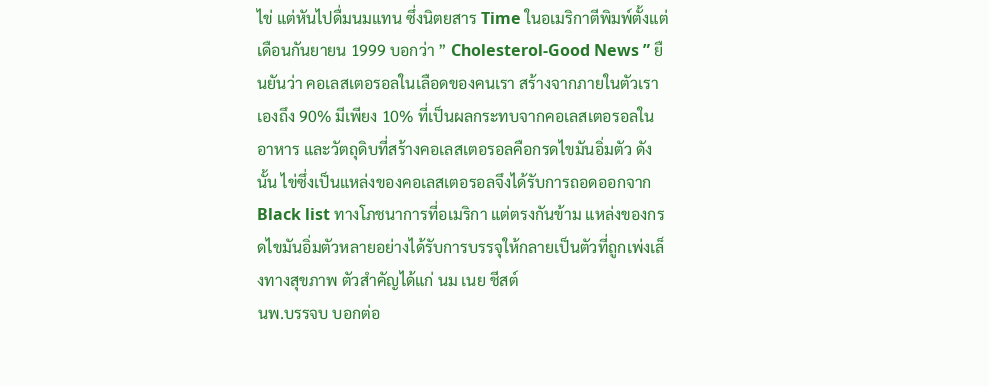ไข่ แต่หันไปดื่มนมแทน ซึ่งนิตยสาร Time ในอเมริกาตีพิมพ์ตั้งแต่เดือนกันยายน 1999 บอกว่า ” Cholesterol-Good News ” ยืนยันว่า คอเลสเตอรอลในเลือดของคนเรา สร้างจากภายในตัวเราเองถึง 90% มีเพียง 10% ที่เป็นผลกระทบจากคอเลสเตอรอลในอาหาร และวัตถุดิบที่สร้างคอเลสเตอรอลคือกรดไขมันอิ่มตัว ดังนั้น ไข่ซึ่งเป็นแหล่งของคอเลสเตอรอลจึงได้รับการถอดออกจาก Black list ทางโภชนาการที่อเมริกา แต่ตรงกันข้าม แหล่งของกรดไขมันอิ่มตัวหลายอย่างได้รับการบรรจุให้กลายเป็นตัวที่ถูกเพ่งเล็งทางสุขภาพ ตัวสำคัญได้แก่ นม เนย ชีสต์
นพ.บรรจบ บอกต่อ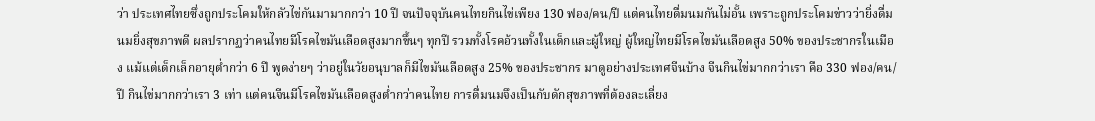ว่า ประเทศไทยซึ่งถูกประโคมให้กลัวไข่กันมามากกว่า 10 ปี จนปัจจุบันคนไทยกินไข่เพียง 130 ฟอง/คน/ปี แต่คนไทยดื่มนมกันไม่อั้น เพราะถูกประโคมข่าวว่ายิ่งดื่มนมยิ่งสุขภาพดี ผลปรากฏว่าคนไทยมีโรคไขมันเลือดสูงมากขึ้นๆ ทุกปี รวมทั้งโรคอ้วนทั้งในเด็กและผู้ใหญ่ ผู้ใหญ่ไทยมีโรคไขมันเลือดสูง 50% ของประชากรในเมือง แม้แต่เด็กเล็กอายุต่ำกว่า 6 ปี พูดง่ายๆ ว่าอยู่ในวัยอนุบาลก็มีไขมันเลือดสูง 25% ของประชากร มาดูอย่างประเทศจีนบ้าง จีนกินไข่มากกว่าเรา คือ 330 ฟอง/คน/ปี กินไข่มากกว่าเรา 3 เท่า แต่คนจีนมีโรคไขมันเลือดสูงต่ำกว่าคนไทย การดื่มนมจึงเป็นกับดักสุขภาพที่ต้องละเลี่ยง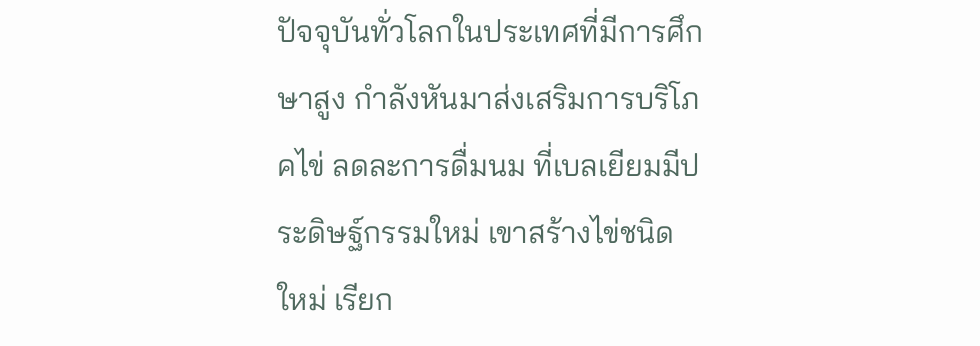ปัจจุบันทั่วโลกในประเทศที่มีการศึกษาสูง กำลังหันมาส่งเสริมการบริโภคไข่ ลดละการดื่มนม ที่เบลเยียมมีประดิษฐ์กรรมใหม่ เขาสร้างไข่ชนิดใหม่ เรียก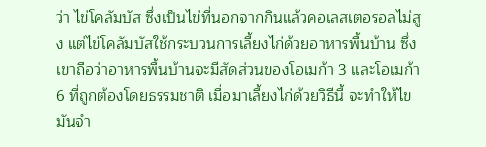ว่า ไข่โคลัมบัส ซึ่งเป็นไข่ที่นอกจากกินแล้วคอเลสเตอรอลไม่สูง แต่ไข่โคลัมบัสใช้กระบวนการเลี้ยงไก่ด้วยอาหารพื้นบ้าน ซึ่งเขาถือว่าอาหารพื้นบ้านจะมีสัดส่วนของโอเมก้า 3 และโอเมก้า 6 ที่ถูกต้องโดยธรรมชาติ เมื่อมาเลี้ยงไก่ด้วยวิธีนี้ จะทำให้ไขมันจำ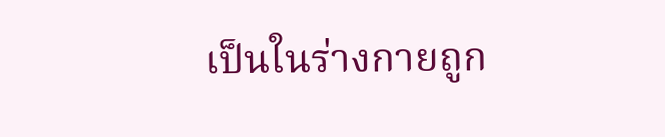เป็นในร่างกายถูก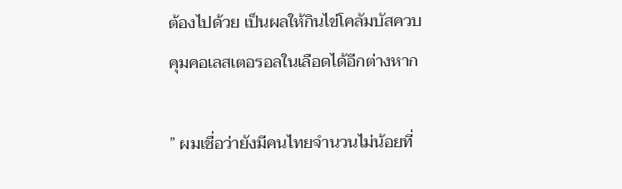ต้องไปด้วย เป็นผลให้กินไข่โคลัมบัสควบคุมคอเลสเตอรอลในเลือดได้อีกต่างหาก

” ผมเชื่อว่ายังมีคนไทยจำนวนไม่น้อยที่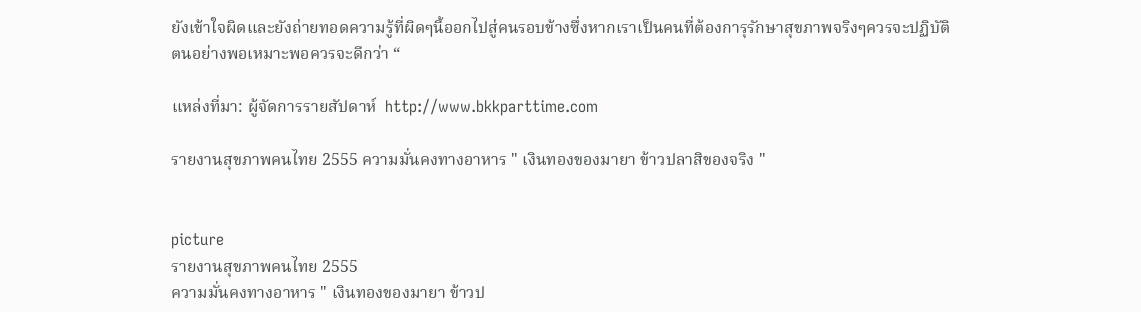ยังเข้าใจผิดและยังถ่ายทอดความรู้ที่ผิดๆนี้ออกไปสู่คนรอบข้างซึ่งหากเราเป็นคนที่ต้องการุรักษาสุขภาพจริงๆควรจะปฏิบัติตนอย่างพอเหมาะพอควรจะดีกว่า “

แหล่งที่มา: ผู้จัดการรายสัปดาห์  http://www.bkkparttime.com

รายงานสุขภาพคนไทย 2555 ความมั่นคงทางอาหาร " เงินทองของมายา ข้าวปลาสิของจริง "


picture
รายงานสุขภาพคนไทย 2555
ความมั่นคงทางอาหาร " เงินทองของมายา ข้าวป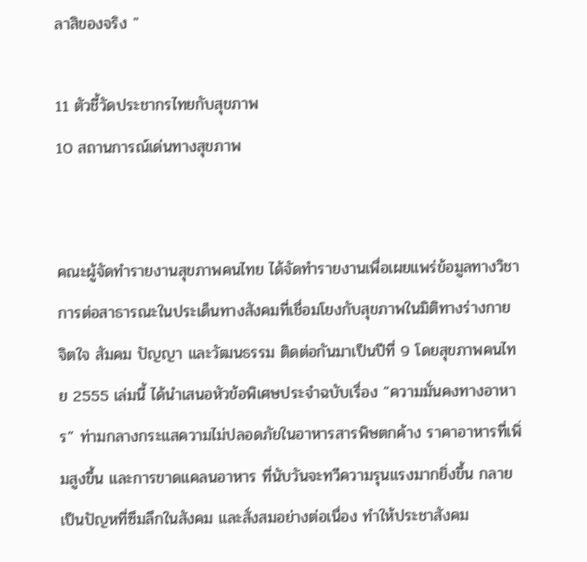ลาสิของจริง "

11 ตัวชี้วัดประชากรไทยกับสุขภาพ
10 สถานการณ์เด่นทางสุขภาพ


คณะผู้จัดทำรายงานสุขภาพคนไทย ได้จัดทำรายงานเพื่อเผยแพร่ข้อมูลทางวิชาการต่อสาธารณะในประเด็นทางสังคมที่เชื่อมโยงกับสุขภาพในมิติทางร่างกาย จิตใจ สัมคม ปัญญา และวัฒนธรรม ติดต่อกันมาเป็นปีที่ 9 โดยสุขภาพคนไทย 2555 เล่มนี้ ได้นำเสนอหัวข้อพิเศษประจำฉบับเรื่อง “ความมั่นคงทางอาหาร” ท่ามกลางกระแสความไม่ปลอดภัยในอาหารสารพิษตกค้าง ราคาอาหารที่เพิ่มสูงขึ้น และการขาดแคลนอาหาร ที่นับวันจะทวีความรุนแรงมากยิ่งขึ้น กลายเป็นปัญหที่ซึมลึกในสังคม และสั่งสมอย่างต่อเนื่อง ทำให้ประชาสังคม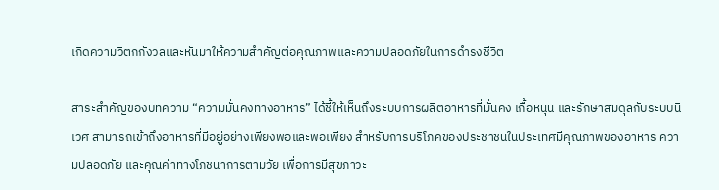เกิดความวิตกกังวลและหันมาให้ความสำคัญต่อคุณภาพและความปลอดภัยในการดำรงชีวิต

สาระสำคัญของบทความ “ความมั่นคงทางอาหาร” ได้ชี้ให้เห็นถึงระบบการผลิตอาหารที่มั่นคง เกื้อหนุน และรักษาสมดุลกับระบบนิเวศ สามารถเข้าถึงอาหารที่มีอยู่อย่างเพียงพอและพอเพียง สำหรับการบริโภคของประชาชนในประเทศมีคุณภาพของอาหาร ความปลอดภัย และคุณค่าทางโภชนาการตามวัย เพื่อการมีสุขภาวะ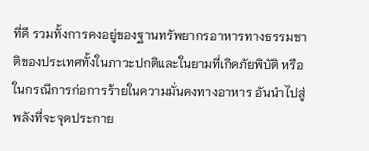ที่ดี รวมทั้งการคงอยู่ของฐานทรัพยากรอาหารทางธรรมชาติของประเทศทั้งในภาวะปกติและในยามที่เกิดภัยพิบัติ หรือในกรณีการก่อการร้ายในความมั่นคงทางอาหาร อันนำไปสู่พลังที่จะจุดประกาย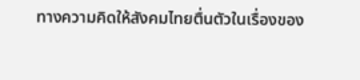ทางความคิดให้สังคมไทยตื่นตัวในเรื่องของ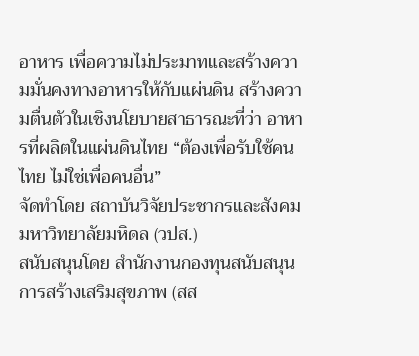อาหาร เพื่อความไม่ประมาทและสร้างความมั่นคงทางอาหารให้กับแผ่นดิน สร้างความตื่นตัวในเชิงนโยบายสาธารณะที่ว่า อาหารที่ผลิตในแผ่นดินไทย “ต้องเพื่อรับใช้คนไทย ไม่ใช่เพื่อคนอื่น”
จัดทำโดย สถาบันวิจัยประชากรและสังคม มหาวิทยาลัยมหิดล (วปส.)
สนับสนุนโดย สำนักงานกองทุนสนับสนุนการสร้างเสริมสุขภาพ (สส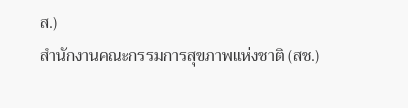ส.)
สำนักงานคณะกรรมการสุขภาพแห่งชาติ (สช.)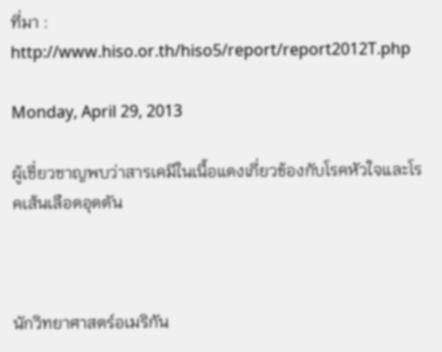ที่มา : http://www.hiso.or.th/hiso5/report/report2012T.php

Monday, April 29, 2013

ผู้เชี่ยวชาญพบว่าสารเคมีในเนื้อแดงเกี่ยวข้องกับโรคหัวใจและโรคเส้นเลือดอุดตัน



นักวิทยาศาสตร์อเมริกัน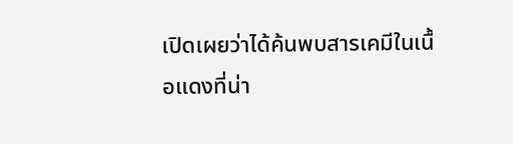เปิดเผยว่าได้ค้นพบสารเคมีในเนื้อแดงที่น่า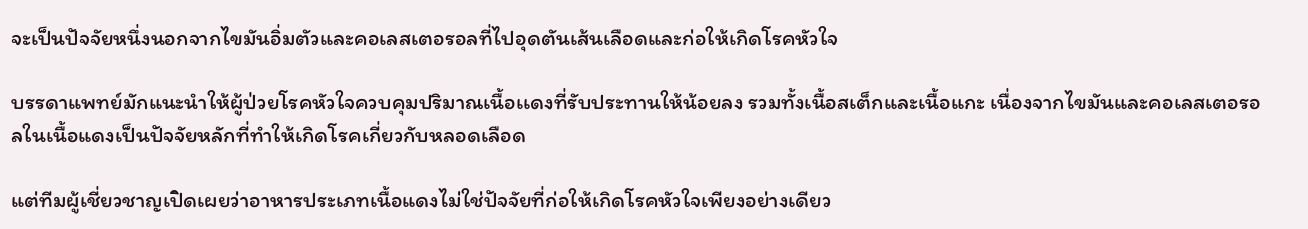จะเป็นปัจจัยหนึ่งนอกจากไขมันอิ่มตัวและคอเลสเตอรอลที่ไปอุดตันเส้นเลือดและก่อให้เกิดโรคหัวใจ

บรรดาแพทย์มักแนะนำให้ผู้ป่วยโรคหัวใจควบคุมปริมาณเนื้อเเดงที่รับประทานให้น้อยลง รวมทั้งเนื้อสเต็กและเนื้อแกะ เนื่องจากไขมันและคอเลสเตอรอลในเนื้อแดงเป็นปัจจัยหลักที่ทำให้เกิดโรคเกี่ยวกับหลอดเลือด

แต่ทีมผู้เชี่ยวชาญเปิดเผยว่าอาหารประเภทเนื้อแดงไม่ใช่ปัจจัยที่ก่อให้เกิดโรคหัวใจเพียงอย่างเดียว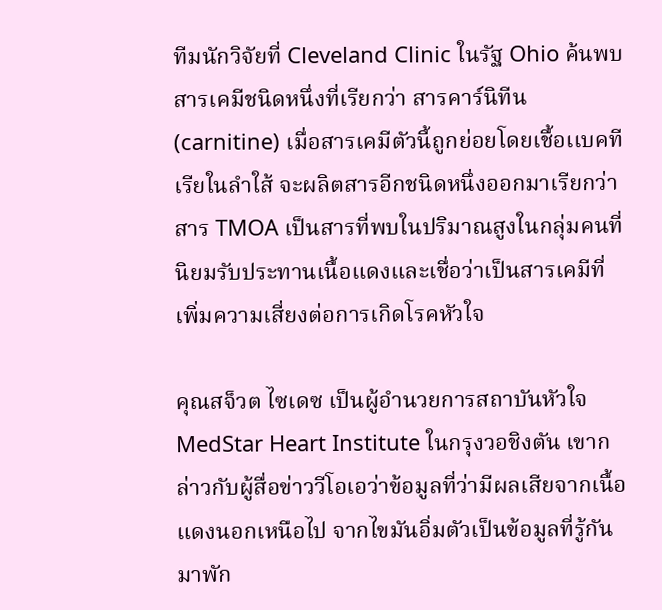ทีมนักวิจัยที่ Cleveland Clinic ในรัฐ Ohio ค้นพบสารเคมีชนิดหนึ่งที่เรียกว่า สารคาร์นิทีน (carnitine) เมื่อสารเคมีตัวนี้ถูกย่อยโดยเชื้อเเบคทีเรียในลำใส้ จะผลิตสารอีกชนิดหนึ่งออกมาเรียกว่า สาร TMOA เป็นสารที่พบในปริมาณสูงในกลุ่มคนที่นิยมรับประทานเนื้อแดงและเชื่อว่าเป็นสารเคมีที่เพิ่มความเสี่ยงต่อการเกิดโรคหัวใจ

คุณสจ็วต ไซเดซ เป็นผู้อำนวยการสถาบันหัวใจ MedStar Heart Institute ในกรุงวอชิงตัน เขากล่าวกับผู้สื่อข่าววีโอเอว่าข้อมูลที่ว่ามีผลเสียจากเนื้อแดงนอกเหนือไป จากไขมันอิ่มตัวเป็นข้อมูลที่รู้กันมาพัก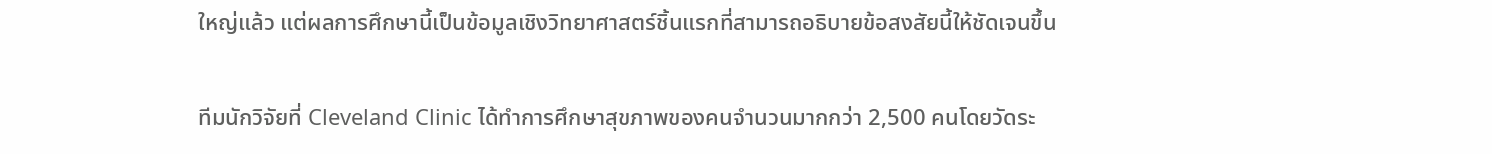ใหญ่แล้ว แต่ผลการศึกษานี้เป็นข้อมูลเชิงวิทยาศาสตร์ชิ้นแรกที่สามารถอธิบายข้อสงสัยนี้ให้ชัดเจนขึ้น

ทีมนักวิจัยที่ Cleveland Clinic ได้ทำการศึกษาสุขภาพของคนจำนวนมากกว่า 2,500 คนโดยวัดระ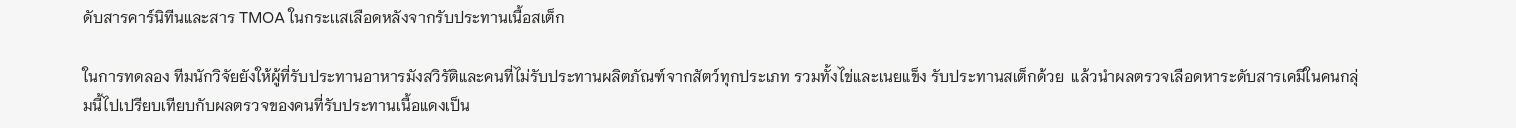ดับสารคาร์นิทีนและสาร TMOA ในกระเเสเลือดหลังจากรับประทานเนื้อสเต็ก

ในการทดลอง ทีมนักวิจัยยังให้ผู้ที่รับประทานอาหารมังสวิรัติและคนที่ไม่รับประทานผลิตภัณฑ์จากสัตว์ทุกประเภท รวมทั้งไข่และเนยแข็ง รับประทานสเต็กด้วย  แล้วนำผลตรวจเลือดหาระดับสารเคมีในคนกลุ่มนี้ไปเปรียบเทียบกับผลตรวจของคนที่รับประทานเนื้อแดงเป็น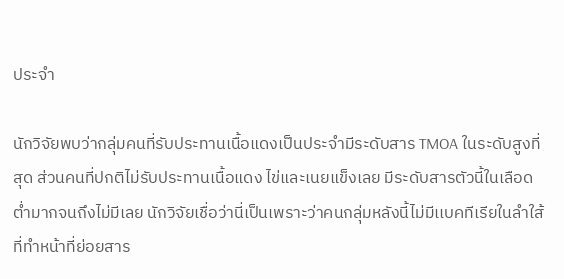ประจำ

นักวิจัยพบว่ากลุ่มคนที่รับประทานเนื้อแดงเป็นประจำมีระดับสาร TMOA ในระดับสูงที่สุด ส่วนคนที่ปกติไม่รับประทานเนื้อแดง ไข่และเนยแข็งเลย มีระดับสารตัวนี้ในเลือดต่ำมากจนถึงไม่มีเลย นักวิจัยเชื่อว่านี่เป็นเพราะว่าคนกลุ่มหลังนี้ไม่มีเเบคทีเรียในลำใส้ที่ทำหน้าที่ย่อยสาร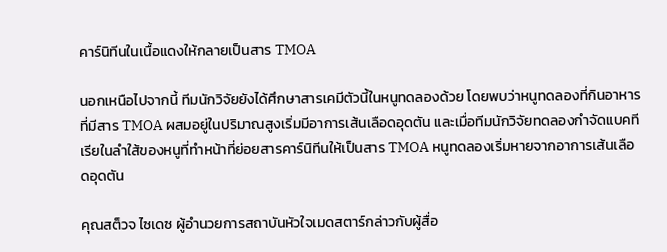คาร์นิทีนในเนื้อแดงให้กลายเป็นสาร TMOA

นอกเหนือไปจากนี้ ทีมนักวิจัยยังได้ศึกษาสารเคมีตัวนี้ในหนูทดลองด้วย โดยพบว่าหนูทดลองที่กินอาหารที่มีสาร TMOA ผสมอยู่ในปริมาณสูงเริ่มมีอาการเส้นเลือดอุดตัน และเมื่อทีมนักวิจัยทดลองกำจัดแบคทีเรียในลำใส้ของหนูที่ทำหน้าที่ย่อยสารคาร์นิทีนให้เป็นสาร TMOA หนูทดลองเริ่มหายจากอาการเส้นเลือดอุดตัน

คุณสต็วจ ไซเดซ ผู้อำนวยการสถาบันหัวใจเมดสตาร์กล่าวกับผู้สื่อ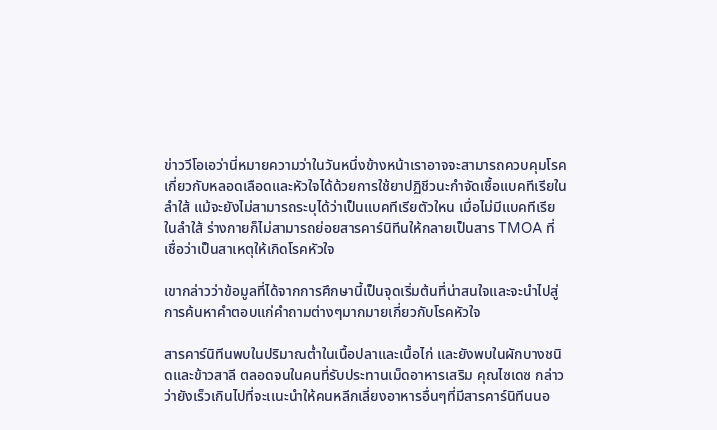ข่าววีโอเอว่านี่หมายความว่าในวันหนึ่งข้างหน้าเราอาจจะสามารถควบคุมโรคเกี่ยวกับหลอดเลือดและหัวใจได้ด้วยการใช้ยาปฏิชีวนะกำจัดเชื้อแบคทีเรียในลำใส้ แม้จะยังไม่สามารถระบุได้ว่าเป็นแบคทีเรียตัวใหน เมื่อไม่มีแบคทีเรียในลำใส้ ร่างกายก็ไม่สามารถย่อยสารคาร์นิทีนให้กลายเป็นสาร TMOA ที่เชื่อว่าเป็นสาเหตุให้เกิดโรคหัวใจ

เขากล่าวว่าข้อมูลที่ได้จากการศึกษานี้เป็นจุดเริ่มต้นที่น่าสนใจและจะนำไปสู่การค้นหาคำตอบแก่คำถามต่างๆมากมายเกี่ยวกับโรคหัวใจ

สารคาร์นิทีนพบในปริมาณต่ำในเนื้อปลาและเนื้อไก่ และยังพบในผักบางชนิดและข้าวสาลี ตลอดจนในคนที่รับประทานเม็ดอาหารเสริม คุณไซเดซ กล่าวว่ายังเร็วเกินไปที่จะเเนะนำให้คนหลีกเลี่ยงอาหารอื่นๆที่มีสารคาร์นิทีนนอ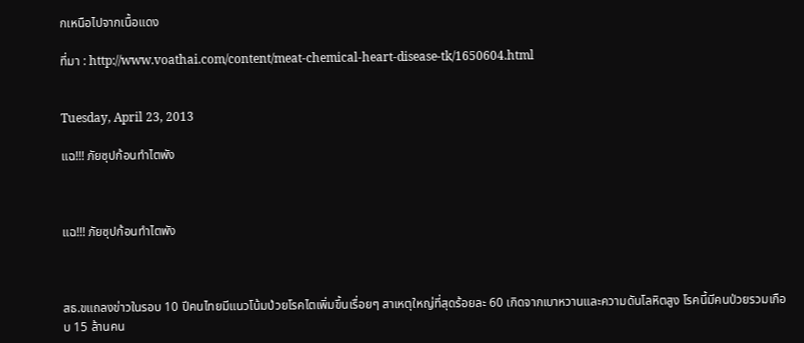กเหนือไปจากเนื้อแดง

ที่มา : http://www.voathai.com/content/meat-chemical-heart-disease-tk/1650604.html


Tuesday, April 23, 2013

แฉ!!! ภัยซุปก้อนทำไตพัง



แฉ!!! ภัยซุปก้อนทำไตพัง



สธ.ขแถลงข่าวในรอบ 10 ปีคนไทยมีแนวโน้มป่วยโรคไตเพิ่มขึ้นเรื่อยๆ สาเหตุใหญ่ที่สุดร้อยละ 60 เกิดจากเบาหวานและความดันโลหิตสูง โรคนี้มีคนป่วยรวมเกือบ 15 ล้านคน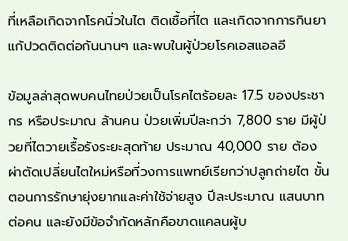ที่เหลือเกิดจากโรคนิ่วในไต ติดเชื้อที่ไต และเกิดจากการกินยาแก้ปวดติดต่อกันนานๆ และพบในผู้ป่วยโรคเอสแอลอี

ข้อมูลล่าสุดพบคนไทยป่วยเป็นโรคไตร้อยละ 17.5 ของประชากร หรือประมาณ ล้านคน ป่วยเพิ่มปีละกว่า 7,800 ราย มีผู้ป่วยที่ไตวายเรื้อรังระยะสุดท้าย ประมาณ 40,000 ราย ต้องผ่าตัดเปลี่ยนไตใหม่หรือที่วงการแพทย์เรียกว่าปลูกถ่ายไต ขั้นตอนการรักษายุ่งยากและค่าใช้จ่ายสูง ปีละประมาณ แสนบาทต่อคน และยังมีข้อจำกัดหลักคือขาดแคลนผู้บ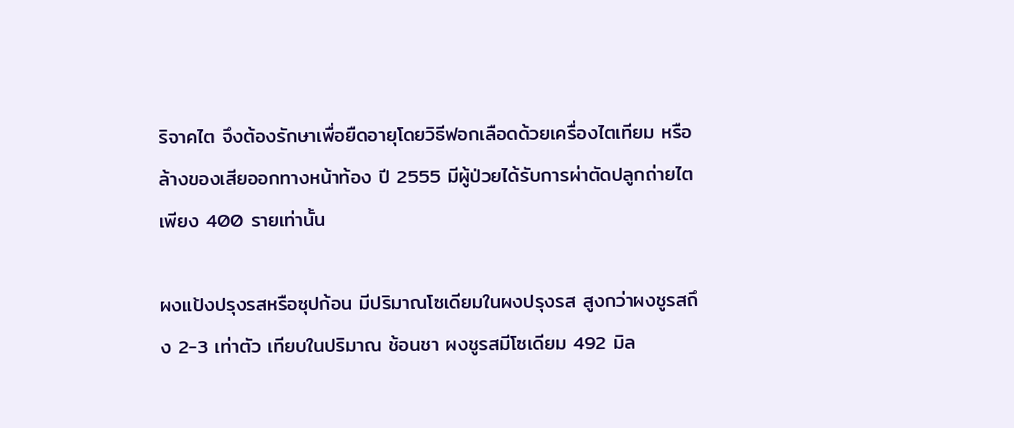ริจาคไต จึงต้องรักษาเพื่อยืดอายุโดยวิธีฟอกเลือดด้วยเครื่องไตเทียม หรือล้างของเสียออกทางหน้าท้อง ปี 2555 มีผู้ป่วยได้รับการผ่าตัดปลูกถ่ายไตเพียง 400 รายเท่านั้น

ผงแป้งปรุงรสหรือซุปก้อน มีปริมาณโซเดียมในผงปรุงรส สูงกว่าผงชูรสถึง 2-3 เท่าตัว เทียบในปริมาณ ช้อนชา ผงชูรสมีโซเดียม 492 มิล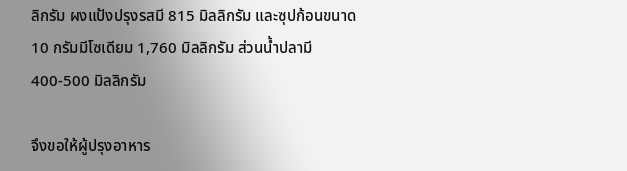ลิกรัม ผงแป้งปรุงรสมี 815 มิลลิกรัม และซุปก้อนขนาด 10 กรัมมีโซเดียม 1,760 มิลลิกรัม ส่วนน้ำปลามี 400-500 มิลลิกรัม

จึงขอให้ผู้ปรุงอาหาร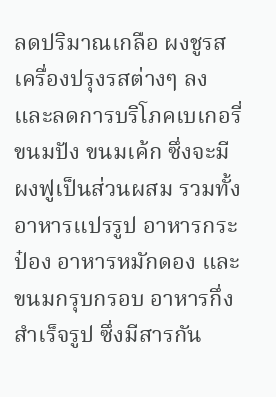ลดปริมาณเกลือ ผงชูรส เครื่องปรุงรสต่างๆ ลง และลดการบริโภคเบเกอรี่ ขนมปัง ขนมเค้ก ซึ่งจะมีผงฟูเป็นส่วนผสม รวมทั้งอาหารแปรรูป อาหารกระป๋อง อาหารหมักดอง และขนมกรุบกรอบ อาหารกึ่งสำเร็จรูป ซึ่งมีสารกัน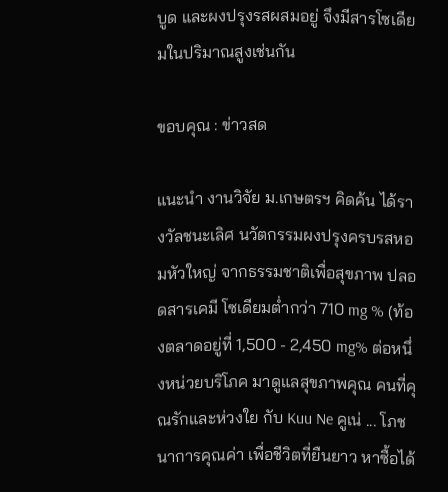บูด และผงปรุงรสผสมอยู่ จึงมีสารโซเดียมในปริมาณสูงเช่นกัน

ขอบคุณ : ข่าวสด

แนะนำ งานวิจัย ม.เกษตรฯ คิดค้น ได้รางวัลชนะเลิศ นวัตกรรมผงปรุงครบรสหอมหัวใหญ่ จากธรรมชาติเพื่อสุขภาพ ปลอดสารเคมี โซเดียมต่ำกว่า 710 mg % (ท้องตลาดอยู่ที่ 1,500 - 2,450 mg% ต่อหนึ่งหน่วยบริโภค มาดูแลสุขภาพคุณ คนที่คุณรักและห่วงใย กับ Kuu Ne คูเน่ ... โภชนาการคุณค่า เพื่อชีวิตที่ยืนยาว หาซื้อได้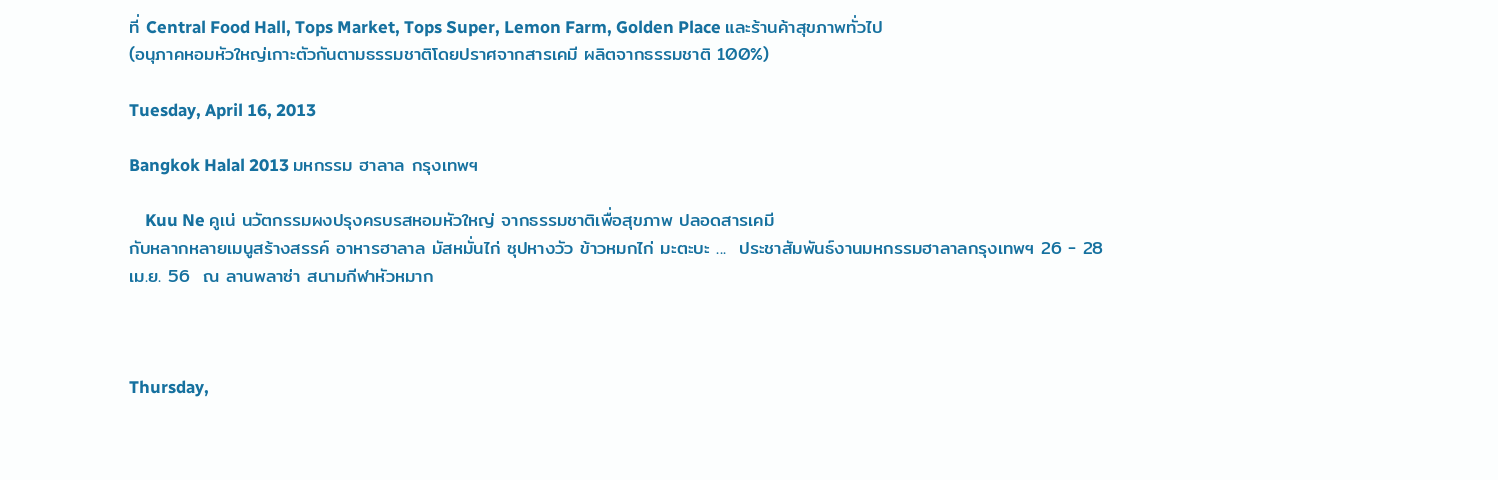ที่ Central Food Hall, Tops Market, Tops Super, Lemon Farm, Golden Place และร้านค้าสุขภาพทั่วไป
(อนุภาคหอมหัวใหญ่เกาะตัวกันตามธรรมชาติโดยปราศจากสารเคมี ผลิตจากธรรมชาติ 100%)

Tuesday, April 16, 2013

Bangkok Halal 2013 มหกรรม ฮาลาล กรุงเทพฯ

    Kuu Ne คูเน่ นวัตกรรมผงปรุงครบรสหอมหัวใหญ่ จากธรรมชาติเพื่อสุขภาพ ปลอดสารเคมี
กับหลากหลายเมนูสร้างสรรค์ อาหารฮาลาล มัสหมั่นไก่ ซุปหางวัว ข้าวหมกไก่ มะตะบะ ...  ประชาสัมพันธ์งานมหกรรมฮาลาลกรุงเทพฯ 26 - 28 เม.ย. 56  ณ ลานพลาซ่า สนามกีฬาหัวหมาก



Thursday,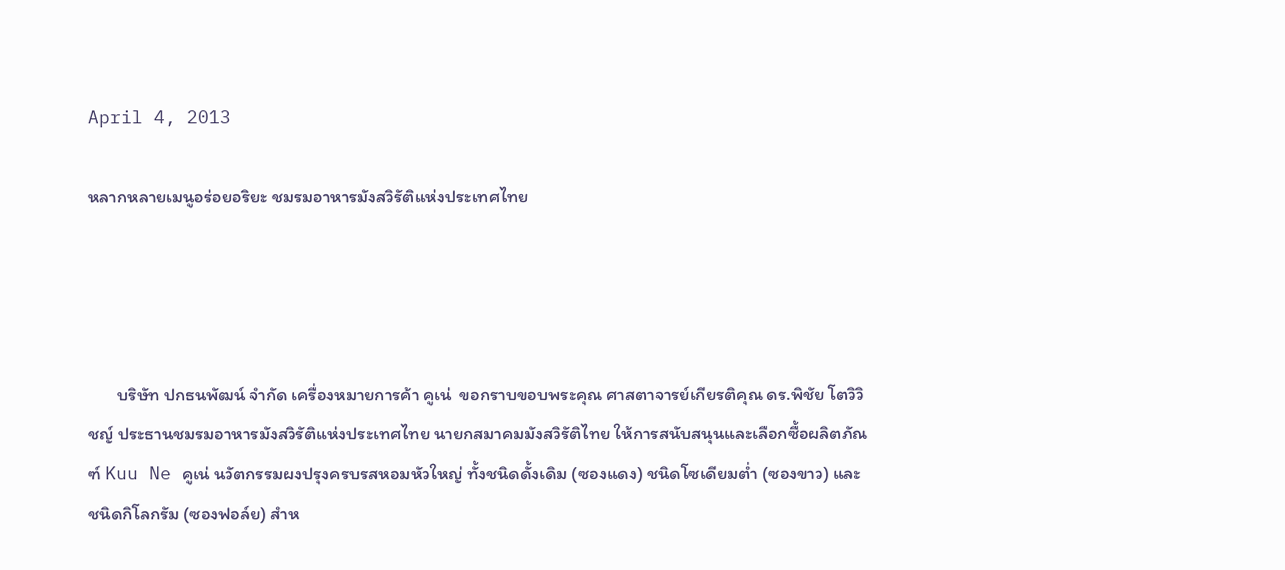April 4, 2013

หลากหลายเมนูอร่อยอริยะ ชมรมอาหารมังสวิรัติแห่งประเทศไทย




       บริษัท ปกธนพัฒน์ จำกัด เครื่องหมายการค้า คูเน่  ขอกราบขอบพระคุณ ศาสตาจารย์เกียรติคุณ ดร.พิชัย โตวิวิชญ์ ประธานชมรมอาหารมังสวิรัติแห่งประเทศไทย นายกสมาคมมังสวิรัติไทย ให้การสนับสนุนและเลือกซื้อผลิตภัณฑ์ Kuu Ne คูเน่ นวัตกรรมผงปรุงครบรสหอมหัวใหญ่ ทั้งชนิดดั้งเดิม (ซองแดง) ชนิดโซเดียมต่ำ (ซองขาว) และชนิดกิโลกรัม (ซองฟอล์ย) สำห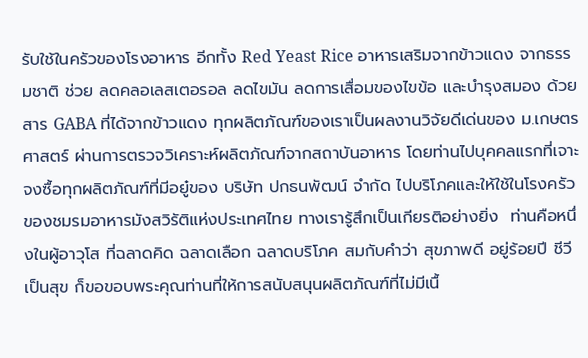รับใช้ในครัวของโรงอาหาร อีกทั้ง Red Yeast Rice อาหารเสริมจากข้าวแดง จากธรรมชาติ ช่วย ลดคลอเลสเตอรอล ลดไขมัน ลดการเสื่อมของไขข้อ และบำรุงสมอง ด้วยสาร GABA ที่ได้จากข้าวแดง ทุกผลิตภัณฑ์ของเราเป็นผลงานวิจัยดีเด่นของ ม.เกษตรศาสตร์ ผ่านการตรวจวิเคราะห์ผลิตภัณฑ์จากสถาบันอาหาร โดยท่านไปบุคคลแรกที่เจาะจงซื้อทุกผลิตภัณฑ์ที่มีอยู๋ของ บริษัท ปกธนพัฒน์ จำกัด ไปบริโภคและให้ใช้ในโรงครัวของชมรมอาหารมังสวิรัติแห่งประเทศไทย ทางเรารู้สึกเป็นเกียรติอย่างยิ่ง  ท่านคือหนึ่งในผู้อาวุโส ที่ฉลาดคิด ฉลาดเลือก ฉลาดบริโภค สมกับคำว่า สุขภาพดี อยู่ร้อยปี ชีวีเป็นสุข ก็ขอขอบพระคุณท่านที่ให้การสนับสนุนผลิตภัณฑ์ที่ไม่มีเนื้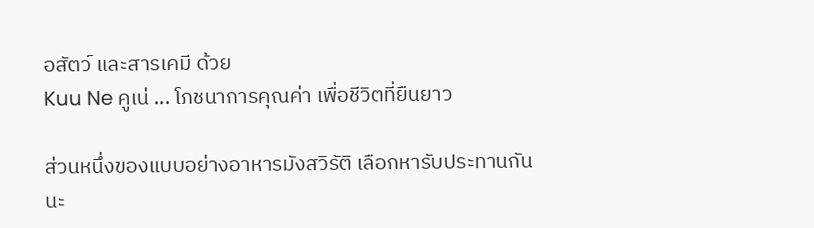อสัตว์ และสารเคมี ด้วย
Kuu Ne คูเน่ ... โภชนาการคุณค่า เพื่อชีวิตที่ยืนยาว

ส่วนหนึ่งของแบบอย่างอาหารมังสวิรัติ เลือกหารับประทานกันนะ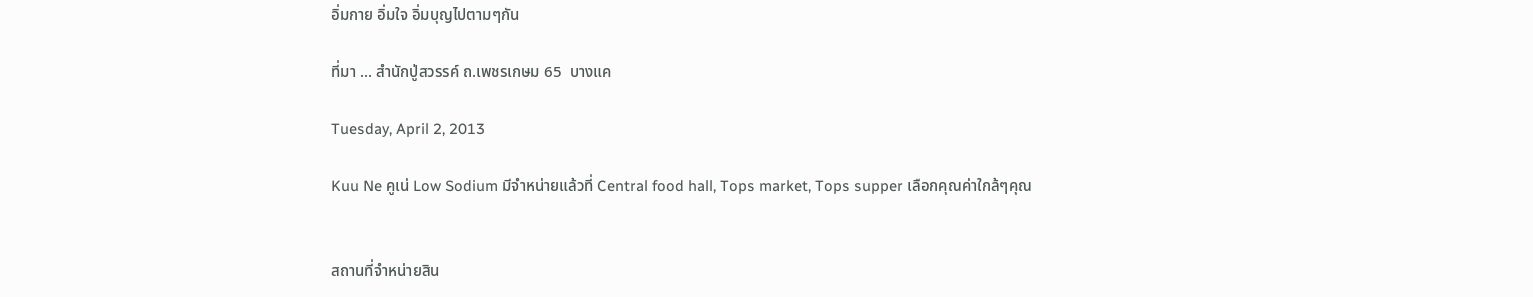อิ่มกาย อิ่มใจ อิ่มบุญไปตามๆกัน

ที่มา ... สำนักปู่สวรรค์ ถ.เพชรเกษม 65  บางแค

Tuesday, April 2, 2013

Kuu Ne คูเน่ Low Sodium มีจำหน่ายแล้วที่ Central food hall, Tops market, Tops supper เลือกคุณค่าใกล้ๆคุณ


สถานที่จำหน่ายสิน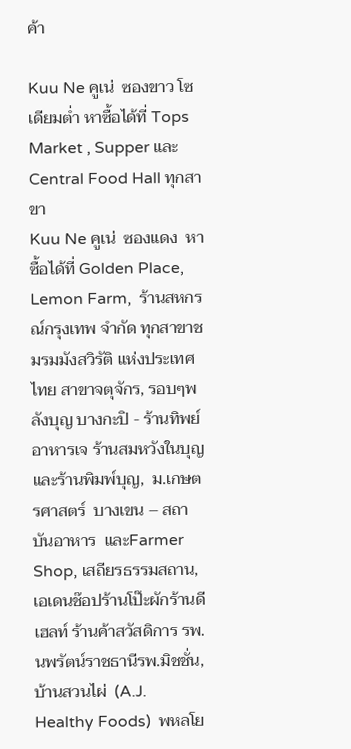ค้า

Kuu Ne คูเน่  ซองขาว โซเดียมต่ำ หาซื้อได้ที่ Tops Market , Supper และ Central Food Hall ทุกสาขา
Kuu Ne คูเน่  ซองแดง  หาซื้อได้ที่ Golden Place, Lemon Farm,  ร้านสหกรณ์กรุงเทพ จำกัด ทุกสาขาชมรมมังสวิรัติ แห่งประเทศไทย สาขาจตุจักร, รอบๆพลังบุญ บางกะปิ - ร้านทิพย์อาหารเจ ร้านสมหวังในบุญ
และร้านพิมพ์บุญ,  ม.เกษตรศาสตร์  บางเขน – สถาบันอาหาร  และFarmer Shop, เสถียรธรรมสถาน,
เอเดนช๊อปร้านโป๊ะผักร้านดีเฮลท์ ร้านค้าสวัสดิการ รพ.นพรัตน์ราชธานีรพ.มิชชั่น,
บ้านสวนไผ่  (A.J. Healthy Foods)  พหลโย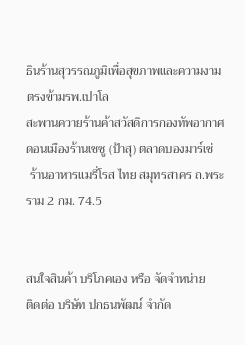ธินร้านสุวรรณภูมิเพื่อสุขภาพและความงาม ตรงข้ามรพ.เปาโล
สะพานควายร้านค้าสวัสดิการกองทัพอากาศ ดอนเมืองร้านเชซู (ป้าสุ) ตลาดบองมาร์เช่
 ร้านอาหารแมรี่โรส ไทย สมุทรสาคร ถ.พระราม 2 กม. 74.5


สนใจสินค้า บริโภคเอง หรือ จัดจำหน่าย
ติดต่อ บริษัท ปกธนพัฒน์ จำกัด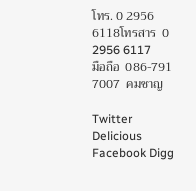โทร. 0 2956 6118โทรสาร  0 2956 6117
มือถือ  086-791 7007  คมชาญ

Twitter Delicious Facebook Digg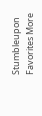Stumbleupon Favorites More